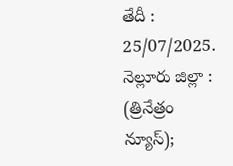తేదీ : 25/07/2025. నెల్లూరు జిల్లా : (త్రినేత్రం న్యూస్);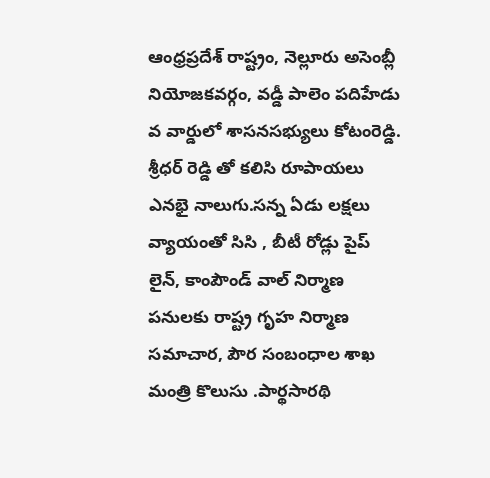ఆంధ్రప్రదేశ్ రాష్ట్రం, నెల్లూరు అసెంబ్లీ నియోజకవర్గం, వడ్డీ పాలెం పదిహేడు వ వార్డులో శాసనసభ్యులు కోటంరెడ్డి. శ్రీధర్ రెడ్డి తో కలిసి రూపాయలు ఎనభై నాలుగు.సన్న ఏడు లక్షలు వ్యాయంతో సిసి , బీటీ రోడ్లు పైప్ లైన్, కాంపౌండ్ వాల్ నిర్మాణ పనులకు రాష్ట్ర గృహ నిర్మాణ సమాచార, పౌర సంబంధాల శాఖ మంత్రి కొలుసు .పార్థసారథి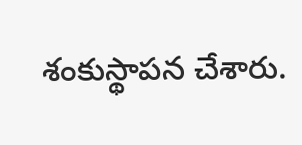శంకుస్థాపన చేశారు.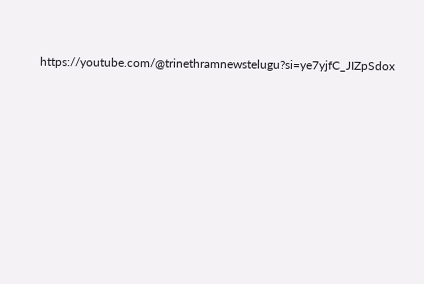https://youtube.com/@trinethramnewstelugu?si=ye7yjfC_JIZpSdox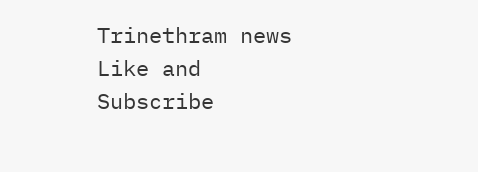Trinethram news
Like and Subscribe